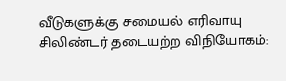வீடுகளுக்கு சமையல் எரிவாயு சிலிண்டர் தடையற்ற விநியோகம்: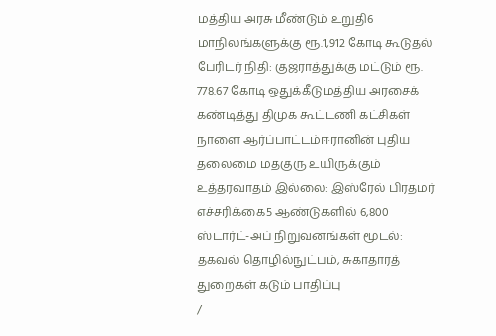மத்திய அரசு மீண்டும் உறுதி6 மாநிலங்களுக்கு ரூ.1,912 கோடி கூடுதல் பேரிடர் நிதி: குஜராத்துக்கு மட்டும் ரூ. 778.67 கோடி ஒதுக்கீடுமத்திய அரசைக் கண்டித்து திமுக கூட்டணி கட்சிகள் நாளை ஆர்ப்பாட்டம்ஈரானின் புதிய தலைமை மதகுரு உயிருக்கும் உத்தரவாதம் இல்லை: இஸ்ரேல் பிரதமர் எச்சரிக்கை5 ஆண்டுகளில் 6,800 ஸ்டார்ட்-அப் நிறுவனங்கள் மூடல்: தகவல் தொழில்நுட்பம், சுகாதாரத் துறைகள் கடும் பாதிப்பு
/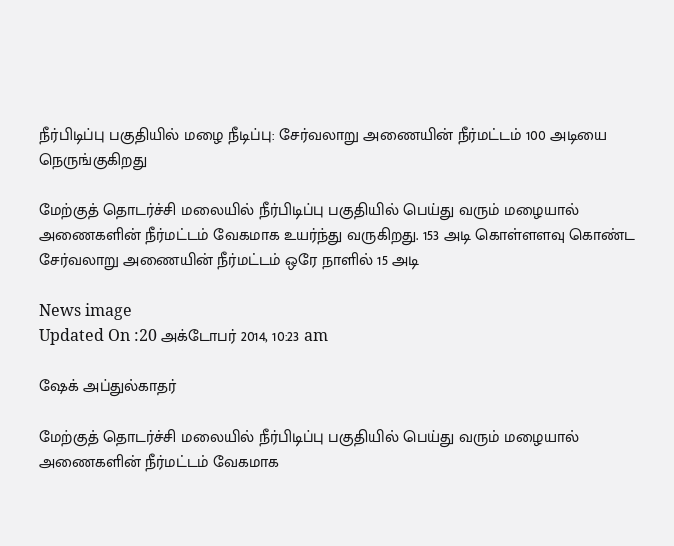நீர்பிடிப்பு பகுதியில் மழை நீடிப்பு: சேர்வலாறு அணையின் நீர்மட்டம் 100 அடியை நெருங்குகிறது

மேற்குத் தொடர்ச்சி மலையில் நீர்பிடிப்பு பகுதியில் பெய்து வரும் மழையால் அணைகளின் நீர்மட்டம் வேகமாக உயர்ந்து வருகிறது. 153 அடி கொள்ளளவு கொண்ட சேர்வலாறு அணையின் நீர்மட்டம் ஒரே நாளில் 15 அடி

News image
Updated On :20 அக்டோபர் 2014, 10:23 am

ஷேக் அப்துல்காதர்

மேற்குத் தொடர்ச்சி மலையில் நீர்பிடிப்பு பகுதியில் பெய்து வரும் மழையால் அணைகளின் நீர்மட்டம் வேகமாக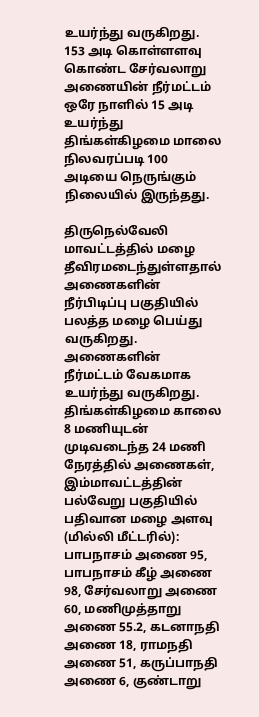உயர்ந்து வருகிறது. 153 அடி கொள்ளளவு கொண்ட சேர்வலாறு அணையின் நீர்மட்டம் ஒரே நாளில் 15 அடி உயர்ந்து திங்கள்கிழமை மாலை நிலவரப்படி 100 அடியை நெருங்கும் நிலையில் இருந்தது.

திருநெல்வேலி மாவட்டத்தில் மழை தீவிரமடைந்துள்ளதால் அணைகளின் நீர்பிடிப்பு பகுதியில் பலத்த மழை பெய்து வருகிறது. அணைகளின் நீர்மட்டம் வேகமாக உயர்ந்து வருகிறது. திங்கள்கிழமை காலை 8 மணியுடன் முடிவடைந்த 24 மணி நேரத்தில் அணைகள், இம்மாவட்டத்தின் பல்வேறு பகுதியில் பதிவான மழை அளவு (மில்லி மீட்டரில்): பாபநாசம் அணை 95, பாபநாசம் கீழ் அணை 98, சேர்வலாறு அணை 60, மணிமுத்தாறு அணை 55.2, கடனாநதி அணை 18, ராமநதி அணை 51, கருப்பாநதி அணை 6, குண்டாறு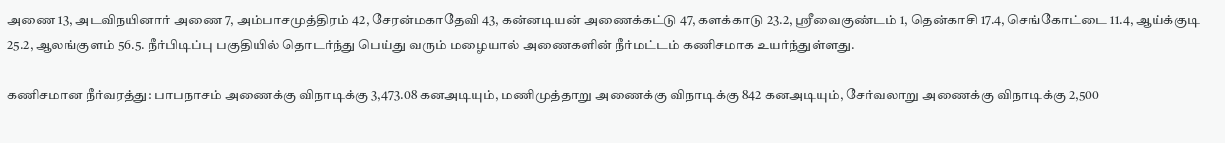அணை 13, அடவிநயினார் அணை 7, அம்பாசமுத்திரம் 42, சேரன்மகாதேவி 43, கன்னடியன் அணைக்கட்டு 47, களக்காடு 23.2, ஸ்ரீவைகுண்டம் 1, தென்காசி 17.4, செங்கோட்டை 11.4, ஆய்க்குடி 25.2, ஆலங்குளம் 56.5. நீர்பிடிப்பு பகுதியில் தொடர்ந்து பெய்து வரும் மழையால் அணைகளின் நீர்மட்டம் கணிசமாக உயர்ந்துள்ளது.

கணிசமான நீர்வரத்து: பாபநாசம் அணைக்கு விநாடிக்கு 3,473.08 கனஅடியும், மணிமுத்தாறு அணைக்கு விநாடிக்கு 842 கனஅடியும், சேர்வலாறு அணைக்கு விநாடிக்கு 2,500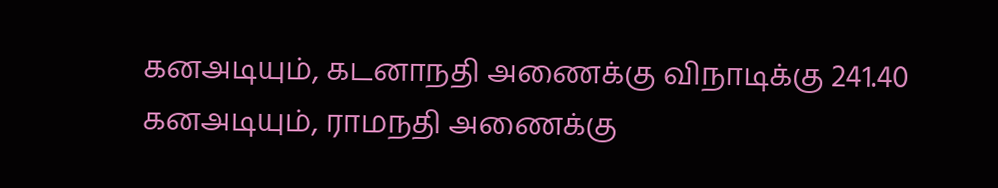கனஅடியும், கடனாநதி அணைக்கு விநாடிக்கு 241.40 கனஅடியும், ராமநதி அணைக்கு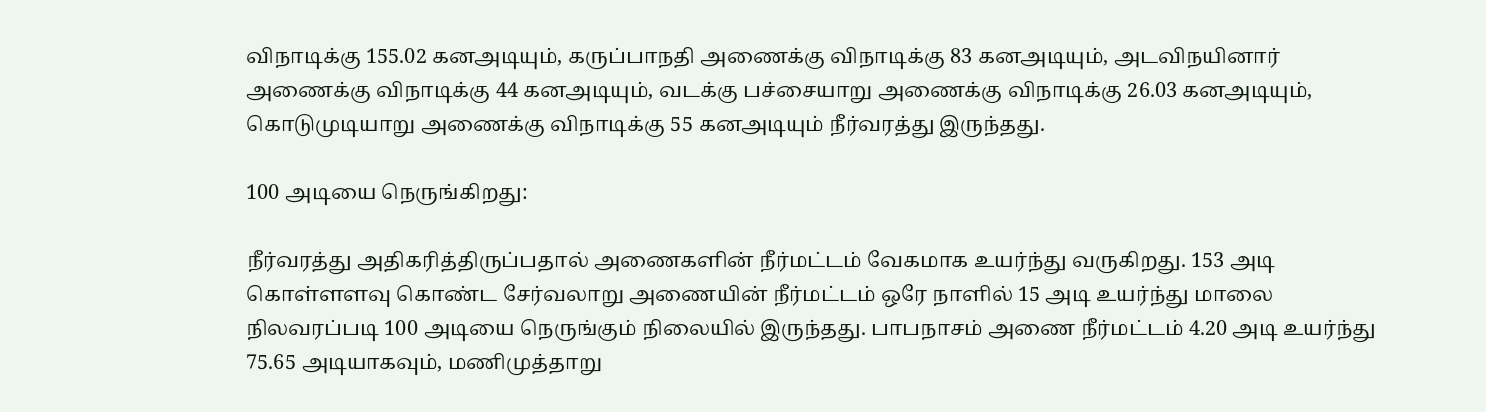விநாடிக்கு 155.02 கனஅடியும், கருப்பாநதி அணைக்கு விநாடிக்கு 83 கனஅடியும், அடவிநயினார் அணைக்கு விநாடிக்கு 44 கனஅடியும், வடக்கு பச்சையாறு அணைக்கு விநாடிக்கு 26.03 கனஅடியும், கொடுமுடியாறு அணைக்கு விநாடிக்கு 55 கனஅடியும் நீர்வரத்து இருந்தது.

100 அடியை நெருங்கிறது:

நீர்வரத்து அதிகரித்திருப்பதால் அணைகளின் நீர்மட்டம் வேகமாக உயர்ந்து வருகிறது. 153 அடி கொள்ளளவு கொண்ட சேர்வலாறு அணையின் நீர்மட்டம் ஒரே நாளில் 15 அடி உயர்ந்து மாலை நிலவரப்படி 100 அடியை நெருங்கும் நிலையில் இருந்தது. பாபநாசம் அணை நீர்மட்டம் 4.20 அடி உயர்ந்து 75.65 அடியாகவும், மணிமுத்தாறு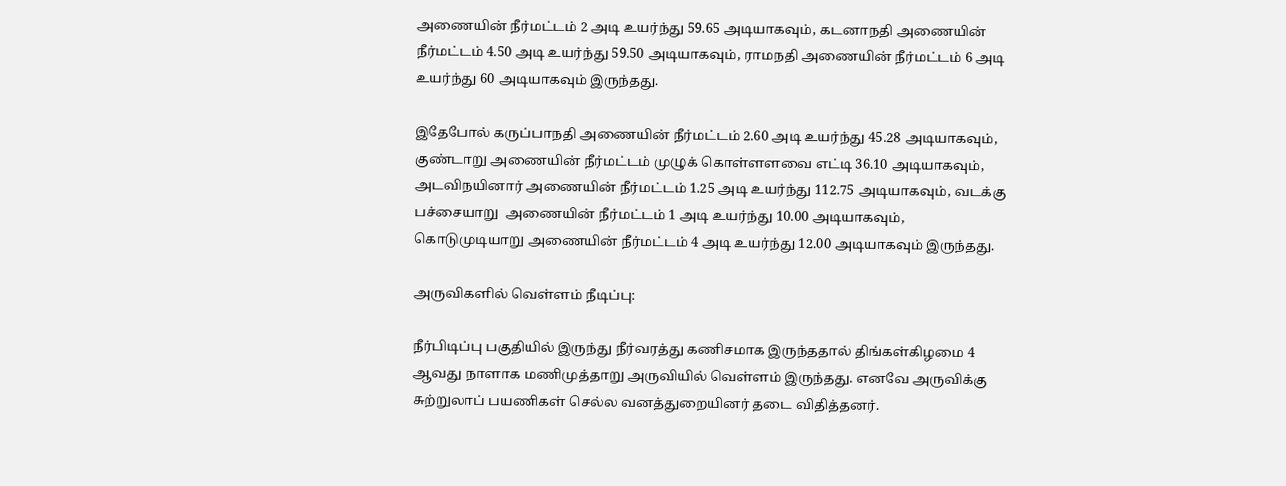அணையின் நீர்மட்டம் 2 அடி உயர்ந்து 59.65 அடியாகவும், கடனாநதி அணையின் நீர்மட்டம் 4.50 அடி உயர்ந்து 59.50 அடியாகவும், ராமநதி அணையின் நீர்மட்டம் 6 அடி உயர்ந்து 60 அடியாகவும் இருந்தது.

இதேபோல் கருப்பாநதி அணையின் நீர்மட்டம் 2.60 அடி உயர்ந்து 45.28 அடியாகவும், குண்டாறு அணையின் நீர்மட்டம் முழுக் கொள்ளளவை எட்டி 36.10 அடியாகவும், அடவிநயினார் அணையின் நீர்மட்டம் 1.25 அடி உயர்ந்து 112.75 அடியாகவும், வடக்கு பச்சையாறு  அணையின் நீர்மட்டம் 1 அடி உயர்ந்து 10.00 அடியாகவும், கொடுமுடியாறு அணையின் நீர்மட்டம் 4 அடி உயர்ந்து 12.00 அடியாகவும் இருந்தது.

அருவிகளில் வெள்ளம் நீடிப்பு:

நீர்பிடிப்பு பகுதியில் இருந்து நீர்வரத்து கணிசமாக இருந்ததால் திங்கள்கிழமை 4 ஆவது நாளாக மணிமுத்தாறு அருவியில் வெள்ளம் இருந்தது. எனவே அருவிக்கு சுற்றுலாப் பயணிகள் செல்ல வனத்துறையினர் தடை விதித்தனர்.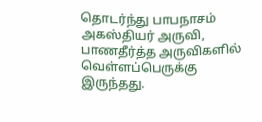தொடர்ந்து பாபநாசம் அகஸ்தியர் அருவி, பாணதீர்த்த அருவிகளில் வெள்ளப்பெருக்கு இருந்தது.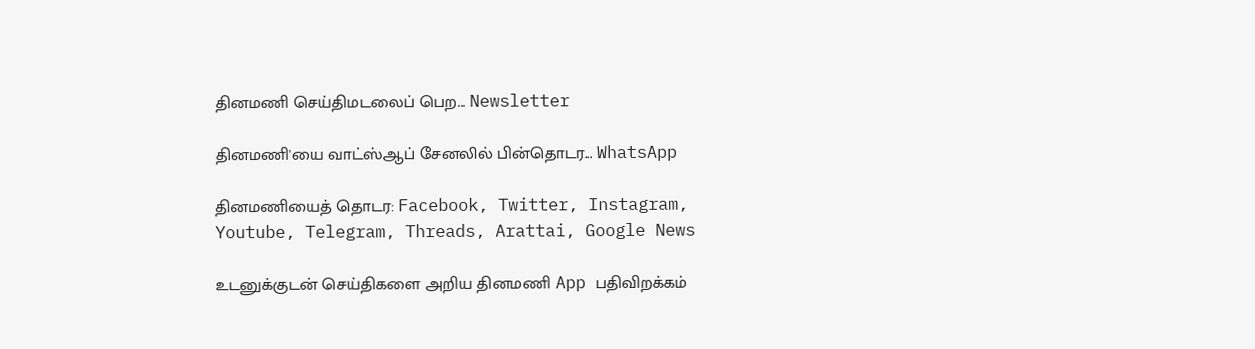தினமணி செய்திமடலைப் பெற... Newsletter

தினமணி'யை வாட்ஸ்ஆப் சேனலில் பின்தொடர... WhatsApp

தினமணியைத் தொடர: Facebook, Twitter, Instagram, Youtube, Telegram, Threads, Arattai, Google News

உடனுக்குடன் செய்திகளை அறிய தினமணி App பதிவிறக்கம்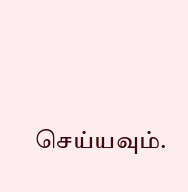செய்யவும்.